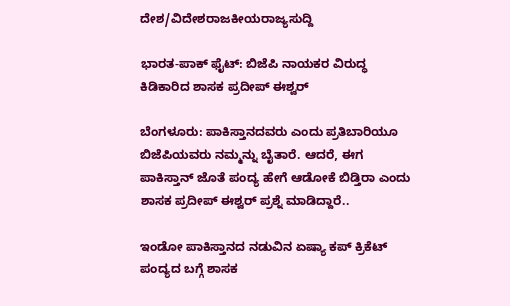ದೇಶ/ವಿದೇಶರಾಜಕೀಯರಾಜ್ಯಸುದ್ದಿ

ಭಾರತ-ಪಾಕ್ ಫೈಟ್: ಬಿಜೆಪಿ ನಾಯಕರ ವಿರುದ್ಧ ಕಿಡಿಕಾರಿದ ಶಾಸಕ ಪ್ರದೀಪ್‌ ಈಶ್ವರ್‌

ಬೆಂಗಳೂರು: ಪಾಕಿಸ್ತಾನದವರು ಎಂದು ಪ್ರತಿಬಾರಿಯೂ ಬಿಜೆಪಿಯವರು ನಮ್ಮನ್ನು ಬೈತಾರೆ. ಆದರೆ, ಈಗ ಪಾಕಿಸ್ತಾನ್‌ ಜೊತೆ ಪಂದ್ಯ ಹೇಗೆ ಆಡೋಕೆ ಬಿಡ್ತಿರಾ ಎಂದು ಶಾಸಕ ಪ್ರದೀಪ್ ಈಶ್ವರ್ ಪ್ರಶ್ನೆ ಮಾಡಿದ್ದಾರೆ..

ಇಂಡೋ ಪಾಕಿಸ್ತಾನದ ನಡುವಿನ ಏಷ್ಯಾ ಕಪ್ ಕ್ರಿಕೆಟ್ ಪಂದ್ಯದ ಬಗ್ಗೆ ಶಾಸಕ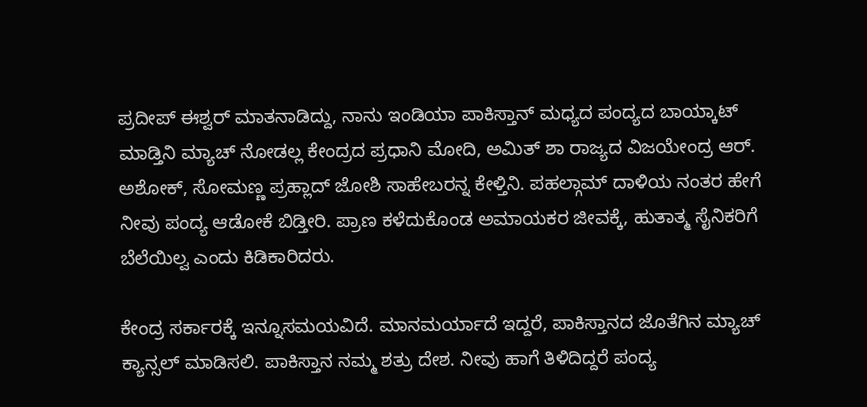ಪ್ರದೀಪ್‌ ಈಶ್ವರ್‌ ಮಾತನಾಡಿದ್ದು, ನಾನು ಇಂಡಿಯಾ ಪಾಕಿಸ್ತಾನ್‌ ಮಧ್ಯದ ಪಂದ್ಯದ ಬಾಯ್ಕಾಟ್‌ ಮಾಡ್ತಿನಿ ಮ್ಯಾಚ್‌ ನೋಡಲ್ಲ ಕೇಂದ್ರದ ಪ್ರಧಾನಿ ಮೋದಿ, ಅಮಿತ್‌ ಶಾ ರಾಜ್ಯದ ವಿಜಯೇಂದ್ರ ಆರ್‌. ಅಶೋಕ್, ಸೋಮಣ್ಣ ಪ್ರಹ್ಲಾದ್‌ ಜೋಶಿ ಸಾಹೇಬರನ್ನ ಕೇಳ್ತಿನಿ. ಪಹಲ್ಗಾಮ್‌ ದಾಳಿಯ ನಂತರ ಹೇಗೆ ನೀವು ಪಂದ್ಯ ಆಡೋಕೆ ಬಿಡ್ತೀರಿ. ಪ್ರಾಣ ಕಳೆದುಕೊಂಡ ಅಮಾಯಕರ ಜೀವಕ್ಕೆ, ಹುತಾತ್ಮ ಸೈನಿಕರಿಗೆ ಬೆಲೆಯಿಲ್ವ ಎಂದು ಕಿಡಿಕಾರಿದರು.

ಕೇಂದ್ರ ಸರ್ಕಾರಕ್ಕೆ ಇನ್ನೂಸಮಯವಿದೆ. ಮಾನಮರ್ಯಾದೆ ಇದ್ದರೆ, ಪಾಕಿಸ್ತಾನದ ಜೊತೆಗಿನ ಮ್ಯಾಚ್‌ ಕ್ಯಾನ್ಸಲ್‌ ಮಾಡಿಸಲಿ. ಪಾಕಿಸ್ತಾನ ನಮ್ಮ ಶತ್ರು ದೇಶ. ನೀವು ಹಾಗೆ ತಿಳಿದಿದ್ದರೆ ಪಂದ್ಯ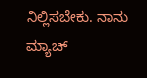ನಿಲ್ಲಿಸಬೇಕು. ನಾನು ಮ್ಯಾಚ್‌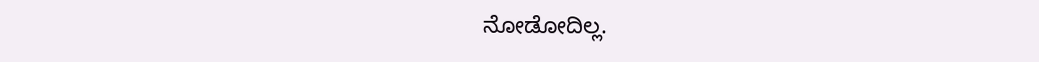ನೋಡೋದಿಲ್ಲ.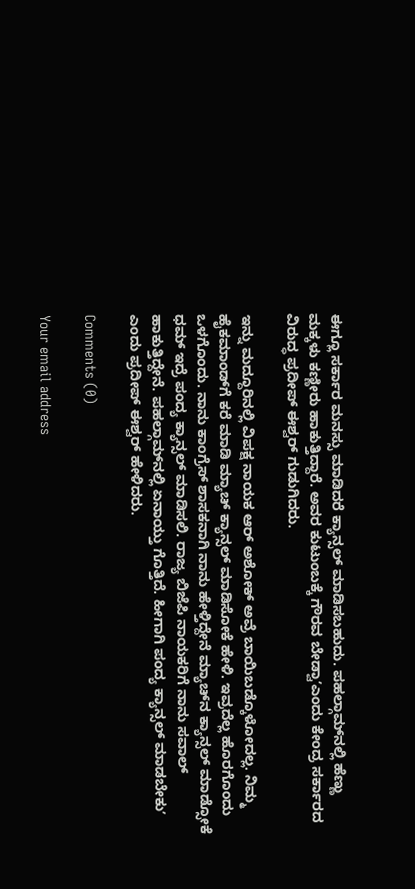ಈಗ್ಲೂ ಸರ್ಕಾರ ಮನಸ್ಸು ಮಾಡಿದರೆ ಕ್ಯಾನ್ಸಲ್‌ ಮಾಡಿಸಬಹುದು. ಪಹಲ್ಗಾಮ್‌ನಲ್ಲಿ ಹೆಣ್ಣು ಮಕ್ಕಳು ಕಣ್ಣೀರು ಹಾಕುತ್ತಿದ್ದಾರೆ. ಅವರ ಕುಟುಂಬಕ್ಕೆ ಗೌರವ ಬೇಡ್ವಾʼಎಂದು ಕೇಂದ್ರ ಸರ್ಕಾರದ ವಿರುದ್ಧ ಪ್ರದೀಪ್‌ ಈಶ್ವರ್‌ ಗುಡುಗಿದರು.

ಇನ್ನು ಮದ್ದೂರಿನಲ್ಲಿ ವಿಪಕ್ಷ ನಾಯಕ ಆರ್‌ ಅಶೋಕ್‌ ಅವ್ರೆ ಬಾಯಿಬಡ್ಕೊಳೋದಲ್ಲ. ನಿಮ್ಮ ಹೈಕಮಾಂಡ್‌ಗೆ ಕರೆ ಮಾಡಿ ಮ್ಯಾಚ್‌ ಕ್ಯಾನ್ಸಲ್‌ ಮಾಡಿಸೋಕೆ ಹೇಳಿ. ಇವ್ರದೆಲ್ಲ ಹೊರಗೊಂದು ಒಳಗೊಂದು. ನಾನು ಕಾಂಗ್ರೆಸ್‌ ಶಾಸಕನಾಗಿ ನಾನು ಹೇಳ್ತಿದ್ದೇನೆ ಮ್ಯಾಚ್‌ನ ಕ್ಯಾನ್ಸಲ್‌ ಮಾಡ್ಸೋಕೆ ಧಮ್‌ ಇದ್ರೆ ಪಂದ್ಯ ಕ್ಯಾನ್ಸಲ್‌ ಮಾಡಿಸಲಿ. ರಾಜ್ಯ ಬಿಜೆಪಿ ನಾಯಕರಿಗೆ ನಾನು ಸವಾಲ್‌ ಹಾಕುತ್ತಿದ್ದೇನೆ. ಪಹಲ್ಗಾಮ್‌ನಲ್ಲಿ ಏನಾಯ್ತು ಗೊತ್ತಿದೆ. ಹೀಗಾಗಿ ಪಂದ್ಯ ಕ್ಯಾನ್ಸಲ್‌ ಮಾಡಬೇಕುʼ ಎಂದು ಪ್ರದೀಪ್‌ ಈಶ್ವರ್‌ ಹೇಳಿದರು.

Comments (0)

Your email address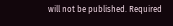will not be published. Required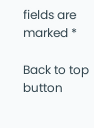fields are marked *

Back to top button